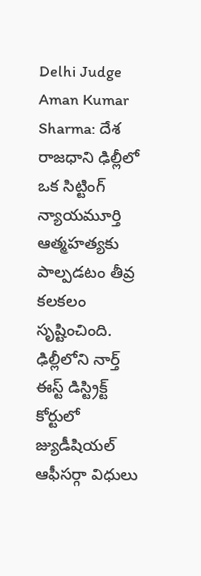Delhi Judge Aman Kumar Sharma: దేశ రాజధాని ఢిల్లీలో ఒక సిట్టింగ్ న్యాయమూర్తి ఆత్మహత్యకు పాల్పడటం తీవ్ర కలకలం సృష్టించింది. ఢిల్లీలోని నార్త్ ఈస్ట్ డిస్ట్రిక్ట్ కోర్టులో జ్యుడీషియల్ ఆఫీసర్గా విధులు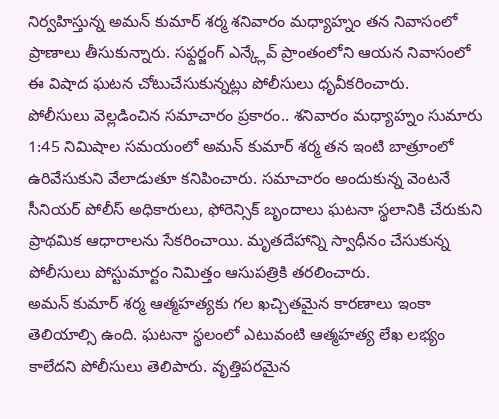నిర్వహిస్తున్న అమన్ కుమార్ శర్మ శనివారం మధ్యాహ్నం తన నివాసంలో ప్రాణాలు తీసుకున్నారు. సఫ్దర్జంగ్ ఎన్క్లేవ్ ప్రాంతంలోని ఆయన నివాసంలో ఈ విషాద ఘటన చోటుచేసుకున్నట్లు పోలీసులు ధృవీకరించారు.
పోలీసులు వెల్లడించిన సమాచారం ప్రకారం.. శనివారం మధ్యాహ్నం సుమారు 1:45 నిమిషాల సమయంలో అమన్ కుమార్ శర్మ తన ఇంటి బాత్రూంలో ఉరివేసుకుని వేలాడుతూ కనిపించారు. సమాచారం అందుకున్న వెంటనే సీనియర్ పోలీస్ అధికారులు, ఫోరెన్సిక్ బృందాలు ఘటనా స్థలానికి చేరుకుని ప్రాథమిక ఆధారాలను సేకరించాయి. మృతదేహాన్ని స్వాధీనం చేసుకున్న పోలీసులు పోస్టుమార్టం నిమిత్తం ఆసుపత్రికి తరలించారు.
అమన్ కుమార్ శర్మ ఆత్మహత్యకు గల ఖచ్చితమైన కారణాలు ఇంకా తెలియాల్సి ఉంది. ఘటనా స్థలంలో ఎటువంటి ఆత్మహత్య లేఖ లభ్యం కాలేదని పోలీసులు తెలిపారు. వృత్తిపరమైన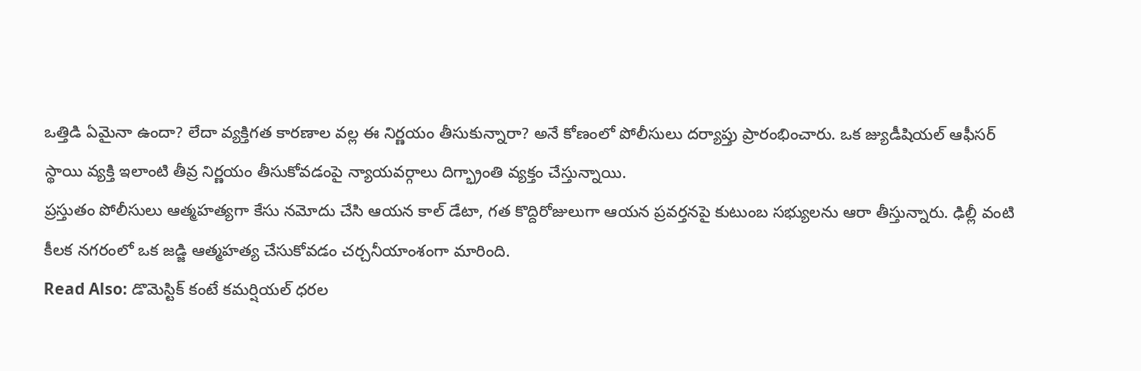ఒత్తిడి ఏమైనా ఉందా? లేదా వ్యక్తిగత కారణాల వల్ల ఈ నిర్ణయం తీసుకున్నారా? అనే కోణంలో పోలీసులు దర్యాప్తు ప్రారంభించారు. ఒక జ్యుడీషియల్ ఆఫీసర్ స్థాయి వ్యక్తి ఇలాంటి తీవ్ర నిర్ణయం తీసుకోవడంపై న్యాయవర్గాలు దిగ్భ్రాంతి వ్యక్తం చేస్తున్నాయి.
ప్రస్తుతం పోలీసులు ఆత్మహత్యగా కేసు నమోదు చేసి ఆయన కాల్ డేటా, గత కొద్దిరోజులుగా ఆయన ప్రవర్తనపై కుటుంబ సభ్యులను ఆరా తీస్తున్నారు. ఢిల్లీ వంటి కీలక నగరంలో ఒక జడ్జి ఆత్మహత్య చేసుకోవడం చర్చనీయాంశంగా మారింది.
Read Also: డొమెస్టిక్ కంటే కమర్షియల్ ధరల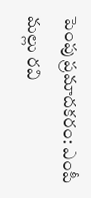పెంపు ప్రమాదకరం: ఎంపీ మల్లు రవి